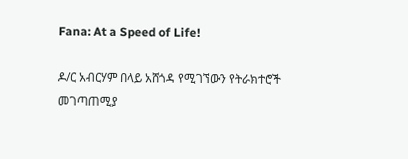Fana: At a Speed of Life!

ዶ/ር አብርሃም በላይ አሸጎዳ የሚገኘውን የትራክተሮች መገጣጠሚያ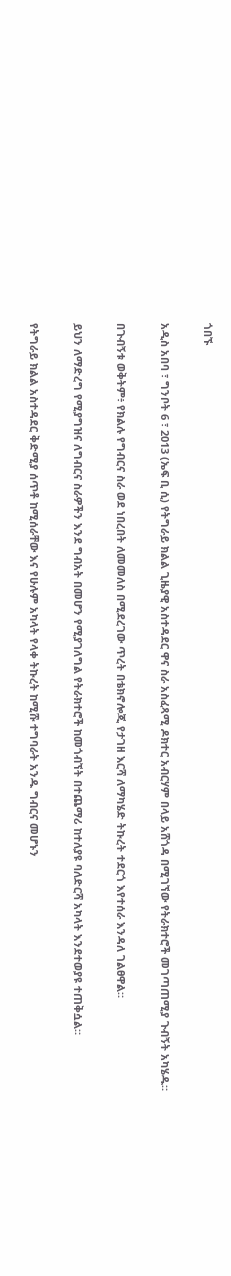ጎበኙ

አዲስ አበባ ፣ ግንቦት 6 ፣ 2013 (ኤፍ ቢ ሲ) የትግራይ ክልል ጊዜያዊ አስተዳደር ዋና ስራ አስፈጻሚ ዶክተር አብርሃም በላይ አሸጎዳ በሚገኘው የትራክተሮች መገጣጠሚያ ጉብኝት አካሄዱ።

በጉብኝቱ ወቅትም፥ የክልሉ የግብርና ስራ ወደ ነበረበት ለመመለስ በሚደረገው ጥረት በቴክኖሎጂ የታገዘ እርሻ ለማካሄድ ትኩረት ተደርጎ እየተሰራ እንዳለ ገልፀዋል።

ይህን ለማድረግ የሚያግዝና ለግብርና ስራዎችን እንደ ግብአት በመሆን የሚያገለግል የትራክተሮች ከመጎብኘት በተጨማሪ ከተለያዩ ባለድርሻ አካላት እንደተወያዩ ተጠቅሷል።

የትግራይ ክልል አስተዳደር ቅድሚያ ሰጥቶ ከሚሰራቸው እና የሁሉም አካላት የላቀ ትኩረት ከሚሹ ተግባራት አንዱ ግብርና መሆኑን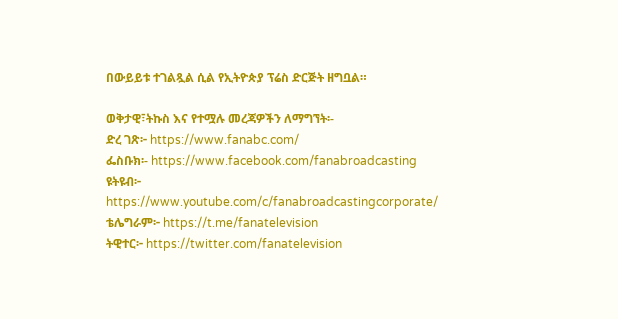በውይይቱ ተገልጿል ሲል የኢትዮጵያ ፕሬስ ድርጅት ዘግቧል።

ወቅታዊ፣ትኩስ እና የተሟሉ መረጃዎችን ለማግኘት፡-
ድረ ገጽ፦ https://www.fanabc.com/
ፌስቡክ፡- https://www.facebook.com/fanabroadcasting
ዩትዩብ፦ https://www.youtube.com/c/fanabroadcastingcorporate/
ቴሌግራም፦ https://t.me/fanatelevision
ትዊተር፦ https://twitter.com/fanatelevision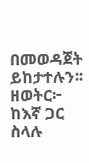በመወዳጀት ይከታተሉን፡፡
ዘወትር፦ ከእኛ ጋር ስላሉ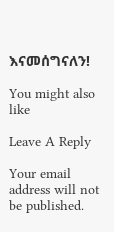እናመሰግናለን!

You might also like

Leave A Reply

Your email address will not be published.